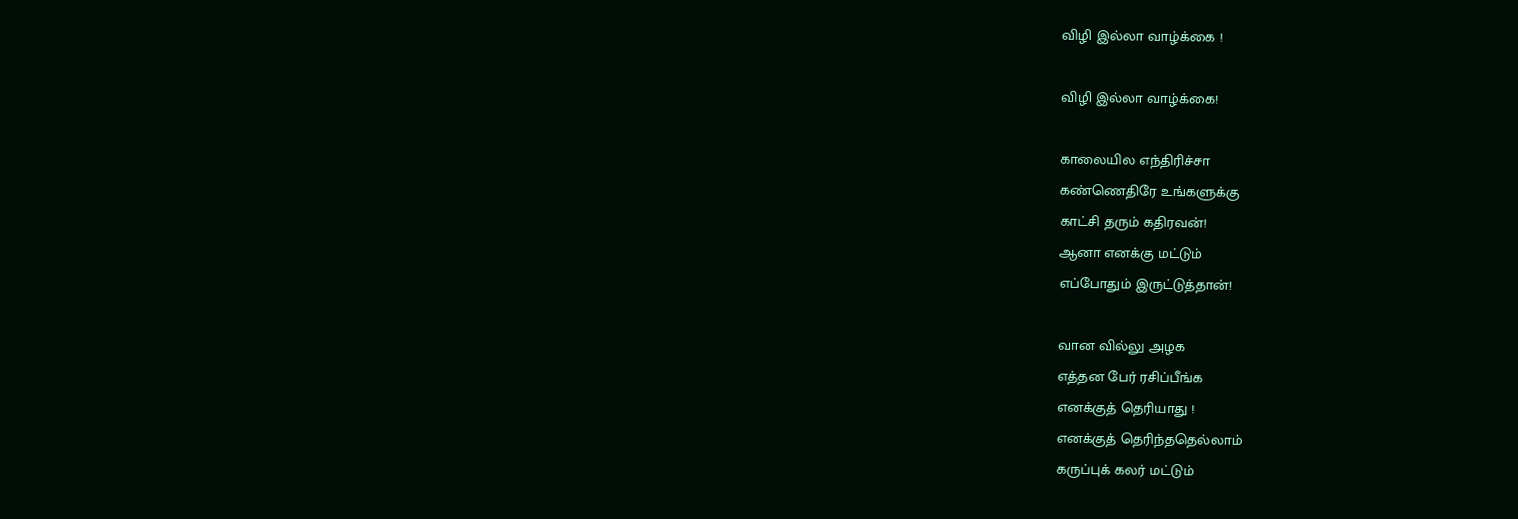விழி இல்லா வாழ்க்கை !

விழி இல்லா வாழ்க்கை!

காலையில எந்திரிச்சா
கண்ணெதிரே உங்களுக்கு
காட்சி தரும் கதிரவன்!
ஆனா எனக்கு மட்டும்
எப்போதும் இருட்டுத்தான்!

வான வில்லு அழக
எத்தன பேர் ரசிப்பீங்க
எனக்குத் தெரியாது !
எனக்குத் தெரிந்ததெல்லாம்
கருப்புக் கலர் மட்டும்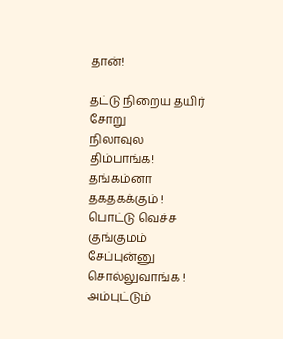தான்!

தட்டு நிறைய தயிர் சோறு
நிலாவுல திம்பாங்க!
தங்கம்னா தகதகக்கும் !
பொட்டு வெச்ச குங்குமம்
சேப்புன்னு சொல்லுவாங்க !
அம்புட்டும்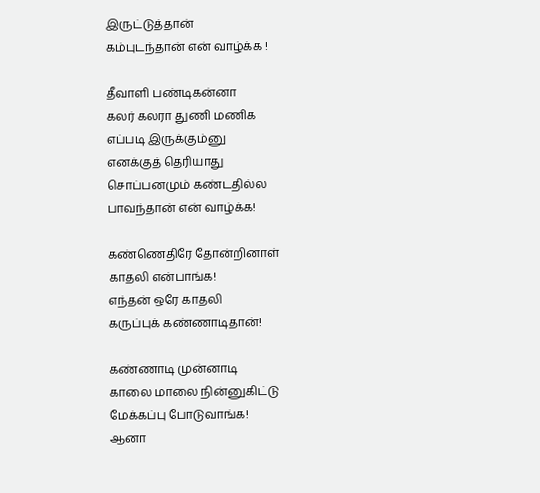இருட்டுத்தான்
கம்புடந்தான் என் வாழ்க்க !

தீவாளி பண்டிகன்னா
கலர் கலரா துணி மணிக
எப்படி இருக்கும்னு
எனக்குத் தெரியாது
சொப்பனமும் கண்டதில்ல
பாவந்தான் என் வாழ்க்க!

கண்ணெதிரே தோன்றினாள்
காதலி என்பாங்க!
எந்தன் ஒரே காதலி
கருப்புக் கண்ணாடிதான்!

கண்ணாடி முன்னாடி
காலை மாலை நின்னுகிட்டு
மேக்கப்பு போடுவாங்க!
ஆனா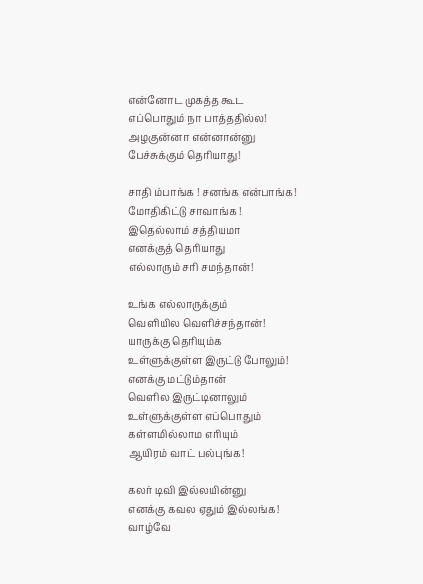என்னோட முகத்த கூட
எப்பொதும் நா பாத்ததில்ல!
அழகுன்னா என்னான்னு
பேச்சுக்கும் தெரியாது!

சாதி ம்பாங்க ! சனங்க என்பாங்க!
மோதிகிட்டு சாவாங்க !
இதெல்லாம் சத்தியமா
எனக்குத் தெரியாது
எல்லாரும் சரி சமந்தான்!

உங்க எல்லாருக்கும்
வெளியில வெளிச்சந்தான்!
யாருக்கு தெரியும்க
உள்ளுக்குள்ள இருட்டு போலும்!
எனக்கு மட்டும்தான்
வெளில இருட்டினாலும்
உள்ளுக்குள்ள எப்பொதும்
கள்ளமில்லாம எரியும்
ஆயிரம் வாட் பல்புங்க!

கலர் டிவி இல்லயின்னு
எனக்கு கவல ஏதும் இல்லங்க!
வாழ்வே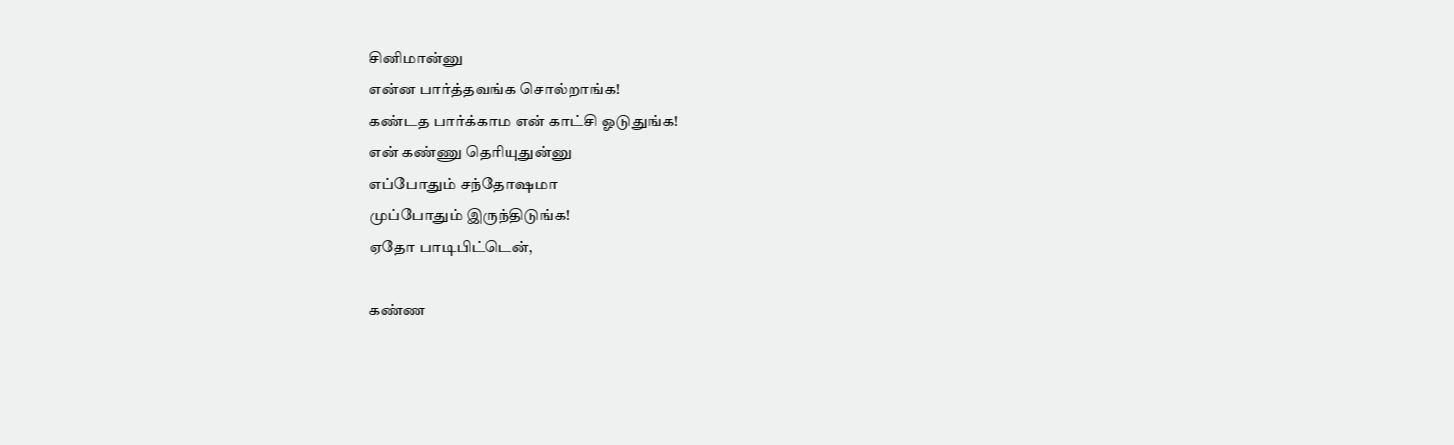சினிமான்னு
என்ன பார்த்தவங்க சொல்றாங்க!
கண்டத பார்க்காம என் காட்சி ஓடுதுங்க!
என் கண்ணு தெரியுதுன்னு
எப்போதும் சந்தோஷமா
முப்போதும் இருந்திடுங்க!
ஏதோ பாடிபிட்டென்,

கண்ண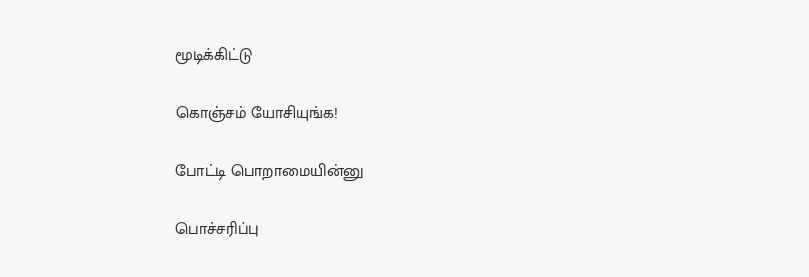மூடிக்கிட்டு

கொஞ்சம் யோசியுங்க!

போட்டி பொறாமையின்னு

பொச்சரிப்பு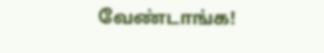வேண்டாங்க!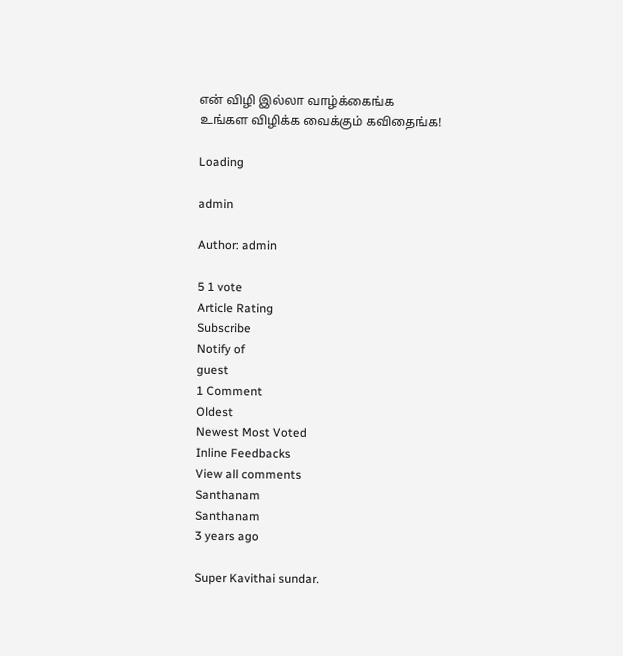என் விழி இல்லா வாழ்க்கைங்க
உங்கள விழிக்க வைக்கும் கவிதைங்க!

Loading

admin

Author: admin

5 1 vote
Article Rating
Subscribe
Notify of
guest
1 Comment
Oldest
Newest Most Voted
Inline Feedbacks
View all comments
Santhanam
Santhanam
3 years ago

Super Kavithai sundar.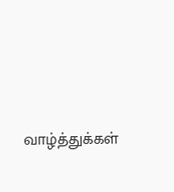வாழ்த்துக்கள்